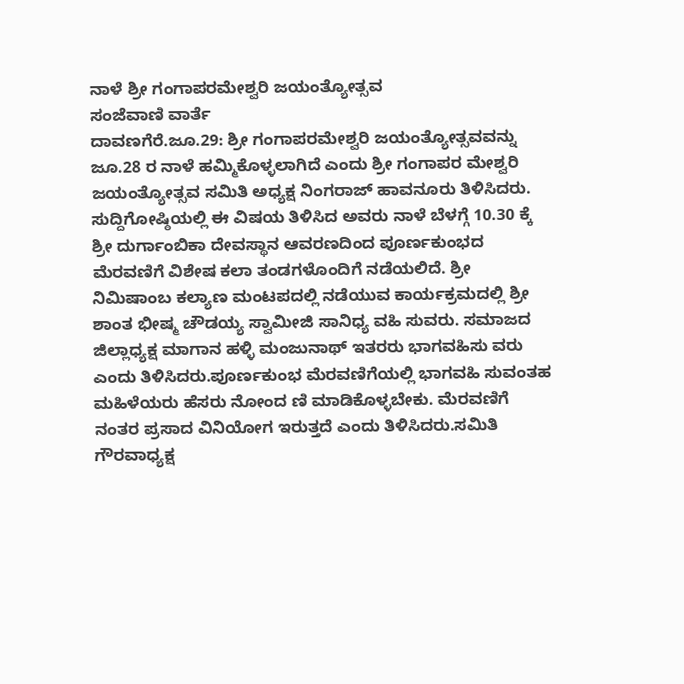ನಾಳೆ ಶ್ರೀ ಗಂಗಾಪರಮೇಶ್ವರಿ ಜಯಂತ್ಯೋತ್ಸವ
ಸಂಜೆವಾಣಿ ವಾರ್ತೆ
ದಾವಣಗೆರೆ.ಜೂ.29: ಶ್ರೀ ಗಂಗಾಪರಮೇಶ್ವರಿ ಜಯಂತ್ಯೋತ್ಸವವನ್ನು ಜೂ.28 ರ ನಾಳೆ ಹಮ್ಮಿಕೊಳ್ಳಲಾಗಿದೆ ಎಂದು ಶ್ರೀ ಗಂಗಾಪರ ಮೇಶ್ವರಿ ಜಯಂತ್ಯೋತ್ಸವ ಸಮಿತಿ ಅಧ್ಯಕ್ಷ ನಿಂಗರಾಜ್ ಹಾವನೂರು ತಿಳಿಸಿದರು. ಸುದ್ದಿಗೋಷ್ಠಿಯಲ್ಲಿ ಈ ವಿಷಯ ತಿಳಿಸಿದ ಅವರು ನಾಳೆ ಬೆಳಗ್ಗೆ 10.30 ಕ್ಕೆ ಶ್ರೀ ದುರ್ಗಾಂಬಿಕಾ ದೇವಸ್ಥಾನ ಆವರಣದಿಂದ ಪೂರ್ಣಕುಂಭದ ಮೆರವಣಿಗೆ ವಿಶೇಷ ಕಲಾ ತಂಡಗಳೊಂದಿಗೆ ನಡೆಯಲಿದೆ. ಶ್ರೀ ನಿಮಿಷಾಂಬ ಕಲ್ಯಾಣ ಮಂಟಪದಲ್ಲಿ ನಡೆಯುವ ಕಾರ್ಯಕ್ರಮದಲ್ಲಿ ಶ್ರೀ ಶಾಂತ ಭೀಷ್ಮ ಚೌಡಯ್ಯ ಸ್ವಾಮೀಜಿ ಸಾನಿಧ್ಯ ವಹಿ ಸುವರು. ಸಮಾಜದ ಜಿಲ್ಲಾಧ್ಯಕ್ಷ ಮಾಗಾನ ಹಳ್ಳಿ ಮಂಜುನಾಥ್ ಇತರರು ಭಾಗವಹಿಸು ವರು ಎಂದು ತಿಳಿಸಿದರು.ಪೂರ್ಣಕುಂಭ ಮೆರವಣಿಗೆಯಲ್ಲಿ ಭಾಗವಹಿ ಸುವಂತಹ ಮಹಿಳೆಯರು ಹೆಸರು ನೋಂದ ಣಿ ಮಾಡಿಕೊಳ್ಳಬೇಕು. ಮೆರವಣಿಗೆ ನಂತರ ಪ್ರಸಾದ ವಿನಿಯೋಗ ಇರುತ್ತದೆ ಎಂದು ತಿಳಿಸಿದರು.ಸಮಿತಿ ಗೌರವಾಧ್ಯಕ್ಷ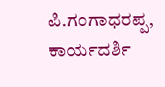ಪಿ.ಗಂಗಾಧರಪ್ಪ, ಕಾರ್ಯದರ್ಶಿ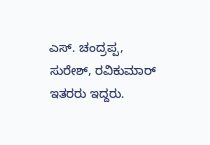ಎಸ್. ಚಂದ್ರಪ್ಪ, ಸುರೇಶ್, ರವಿಕುಮಾರ್ ಇತರರು ಇದ್ದರು.